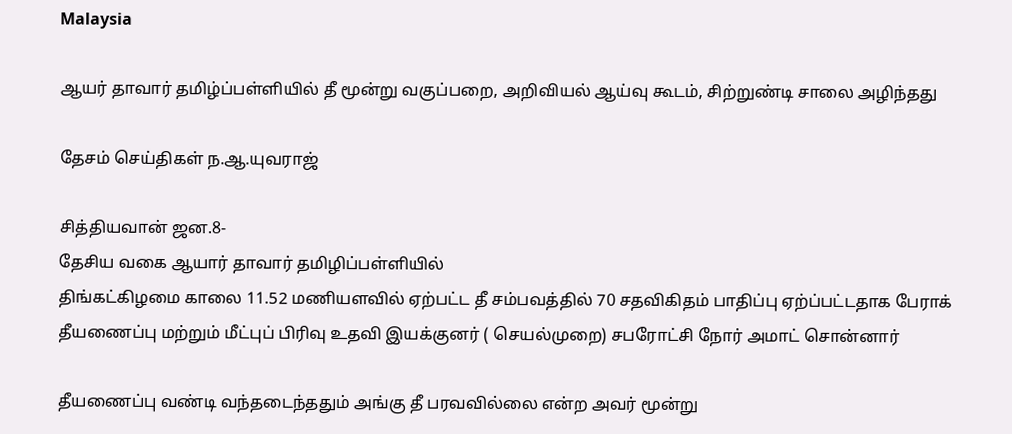Malaysia

ஆயர் தாவார் தமிழ்ப்பள்ளியில் தீ மூன்று வகுப்பறை, அறிவியல் ஆய்வு கூடம், சிற்றுண்டி சாலை அழிந்தது

தேசம் செய்திகள் ந.ஆ.யுவராஜ்

சித்தியவான் ஜன.8-
தேசிய வகை ஆயார் தாவார் தமிழிப்பள்ளியில்
திங்கட்கிழமை காலை 11.52 மணியளவில் ஏற்பட்ட தீ சம்பவத்தில் 70 சதவிகிதம் பாதிப்பு ஏற்ப்பட்டதாக பேராக் தீயணைப்பு மற்றும் மீட்புப் பிரிவு உதவி இயக்குனர் ( செயல்முறை) சபரோட்சி நோர் அமாட் சொன்னார்

தீயணைப்பு வண்டி வந்தடைந்ததும் அங்கு தீ பரவவில்லை என்ற அவர் மூன்று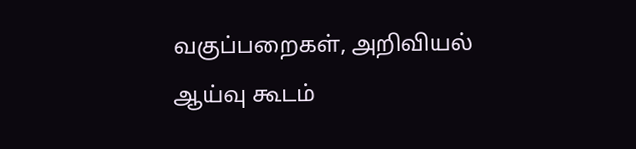வகுப்பறைகள், அறிவியல் ஆய்வு கூடம்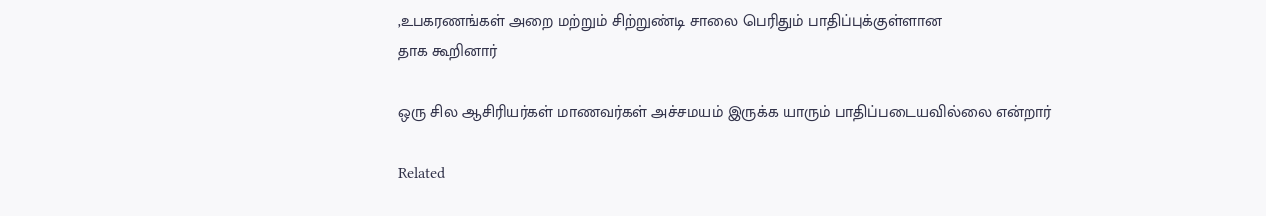,உபகரணங்கள் அறை மற்றும் சிற்றுண்டி சாலை பெரிதும் பாதிப்புக்குள்ளான
தாக கூறினார்

ஒரு சில ஆசிரியர்கள் மாணவர்கள் அச்சமயம் இருக்க யாரும் பாதிப்படையவில்லை என்றார்

Related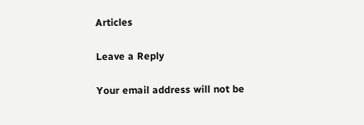Articles

Leave a Reply

Your email address will not be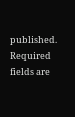published. Required fields are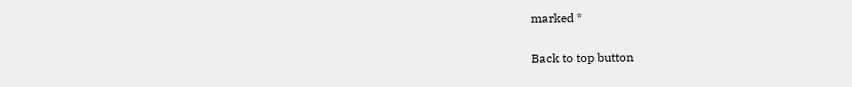marked *

Back to top button